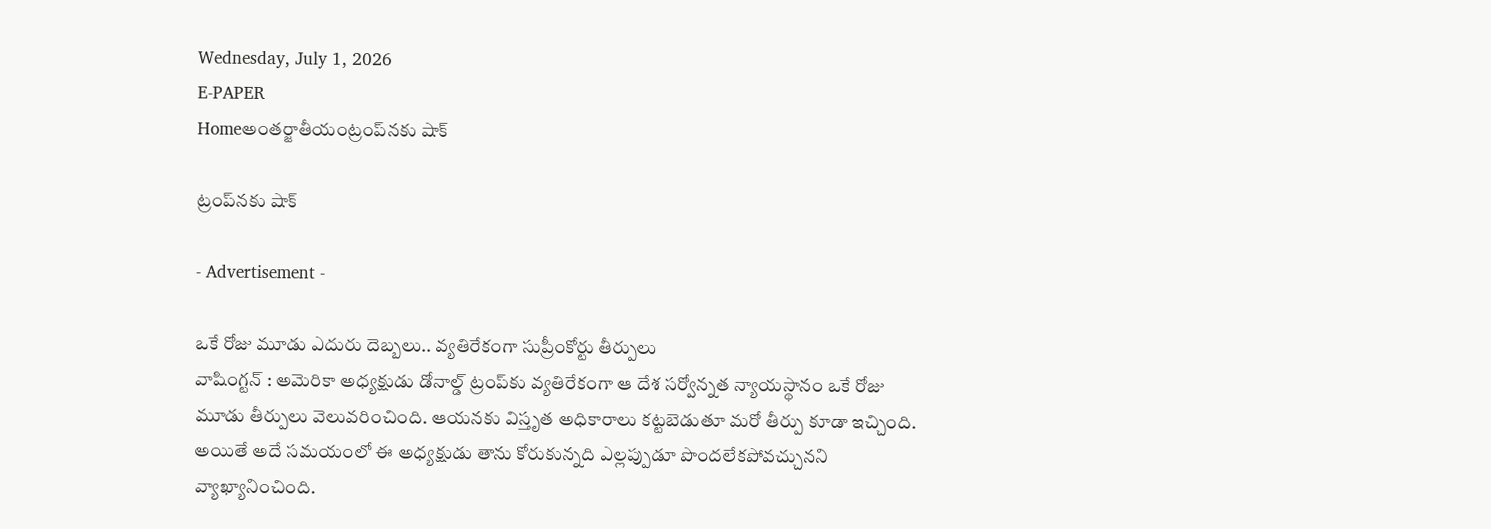Wednesday, July 1, 2026
E-PAPER
Homeఅంతర్జాతీయంట్రంప్‌నకు షాక్

ట్రంప్‌నకు షాక్

- Advertisement -

ఒకే రోజు మూడు ఎదురు దెబ్బలు.. వ్యతిరేకంగా సుప్రీంకోర్టు తీర్పులు
వాషింగ్టన్ : అమెరికా అధ్యక్షుడు డోనాల్డ్ ట్రంప్‌కు వ్యతిరేకంగా ఆ దేశ సర్వోన్నత న్యాయస్థానం ఒకే రోజు మూడు తీర్పులు వెలువరించింది. ఆయనకు విస్తృత అధికారాలు కట్టబెడుతూ మరో తీర్పు కూడా ఇచ్చింది. అయితే అదే సమయంలో ఈ అధ్యక్షుడు తాను కోరుకున్నది ఎల్లప్పుడూ పొందలేకపోవచ్చునని వ్యాఖ్యానించింది.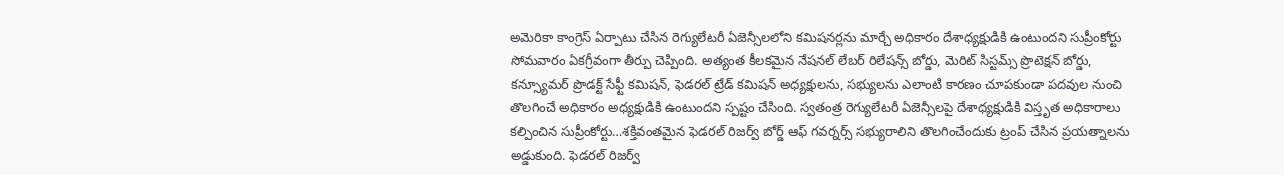అమెరికా కాంగ్రెస్ ఏర్పాటు చేసిన రెగ్యులేటరీ ఏజెన్సీలలోని కమిషనర్లను మార్చే అధికారం దేశాధ్యక్షుడికి ఉంటుందని సుప్రీంకోర్టు సోమవారం ఏకగ్రీవంగా తీర్పు చెప్పింది. అత్యంత కీలకమైన నేషనల్ లేబర్ రిలేషన్స్ బోర్డు, మెరిట్ సిస్టమ్స్ ప్రొటెక్షన్ బోర్డు, కన్స్యూమర్ ప్రొడక్ట్ సేఫ్టీ కమిషన్, ఫెడరల్ ట్రేడ్ కమిషన్ అధ్యక్షులను, సభ్యులను ఎలాంటి కారణం చూపకుండా పదవుల నుంచి తొలగించే అధికారం అధ్యక్షుడికి ఉంటుందని స్పష్టం చేసింది. స్వతంత్ర రెగ్యులేటరీ ఏజెన్సీలపై దేశాధ్యక్షుడికి విస్తృత అధికారాలు కల్పించిన సుప్రీంకోర్టు…శక్తివంతమైన ఫెడరల్ రిజర్వ్ బోర్డ్ ఆఫ్ గవర్నర్స్ సభ్యురాలిని తొలగించేందుకు ట్రంప్ చేసిన ప్రయత్నాలను అడ్డుకుంది. ఫెడరల్ రిజర్వ్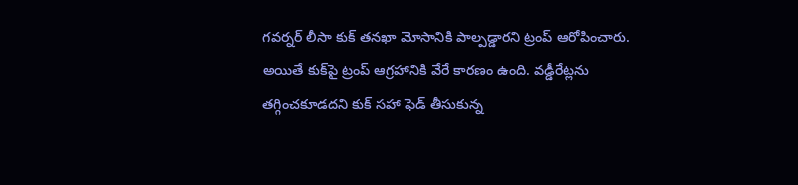గవర్నర్ లీసా కుక్ తనఖా మోసానికి పాల్పడ్డారని ట్రంప్ ఆరోపించారు. అయితే కుక్‌పై ట్రంప్ ఆగ్రహానికి వేరే కారణం ఉంది. వడ్డీరేట్లను తగ్గించకూడదని కుక్ సహా ఫెడ్ తీసుకున్న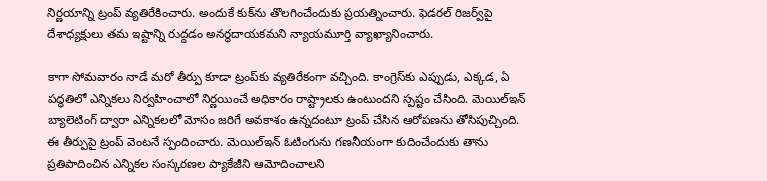నిర్ణయాన్ని ట్రంప్ వ్యతిరేకించారు. అందుకే కుక్‌ను తొలగించేందుకు ప్రయత్నించారు. ఫెడరల్ రిజర్వ్‌పై దేశాధ్యక్షులు తమ ఇష్టాన్ని రుద్దడం అనర్థదాయకమని న్యాయమూర్తి వ్యాఖ్యానించారు.

కాగా సోమవారం నాడే మరో తీర్పు కూడా ట్రంప్‌కు వ్యతిరేకంగా వచ్చింది. కాంగ్రెస్‌కు ఎప్పుడు, ఎక్కడ, ఏ పద్ధతిలో ఎన్నికలు నిర్వహించాలో నిర్ణయించే అధికారం రాష్ట్రాలకు ఉంటుందని స్పష్టం చేసింది. మెయిల్ఇన్ బ్యాలెటింగ్ ద్వారా ఎన్నికలలో మోసం జరిగే అవకాశం ఉన్నదంటూ ట్రంప్ చేసిన ఆరోపణను తోసిపుచ్చింది. ఈ తీర్పుపై ట్రంప్ వెంటనే స్పందించారు. మెయిల్ఇన్ ఓటింగును గణనీయంగా కుదించేందుకు తాను ప్రతిపాదించిన ఎన్నికల సంస్కరణల ప్యాకేజీని ఆమోదించాలని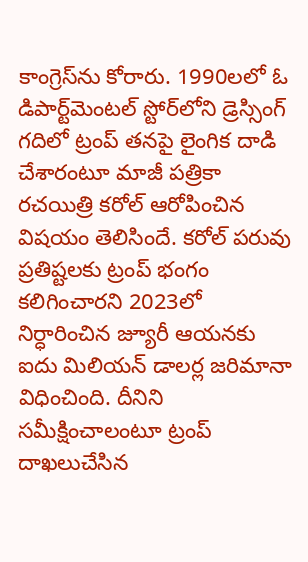కాంగ్రెస్‌ను కోరారు. 1990లలో ఓ డిపార్ట్‌మెంటల్ స్టోర్‌లోని డ్రెస్సింగ్ గదిలో ట్రంప్ తనపై లైంగిక దాడి చేశారంటూ మాజీ పత్రికా రచయిత్రి కరోల్ ఆరోపించిన విషయం తెలిసిందే. కరోల్ పరువు ప్రతిష్టలకు ట్రంప్ భంగం కలిగించారని 2023లో నిర్ధారించిన జ్యూరీ ఆయనకు ఐదు మిలియన్ డాలర్ల జరిమానా విధించింది. దీనిని సమీక్షించాలంటూ ట్రంప్ దాఖలుచేసిన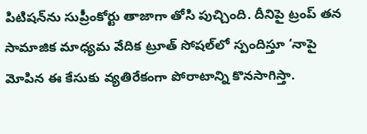పిటిషన్‌ను సుప్రీంకోర్టు తాజాగా తోసి పుచ్చింది. దీనిపై ట్రంప్ తన సామాజిక మాధ్యమ వేదిక ట్రూత్ సోషల్‌లో స్పందిస్తూ ‘నాపై మోపిన ఈ కేసుకు వ్యతిరేకంగా పోరాటాన్ని కొనసాగిస్తా.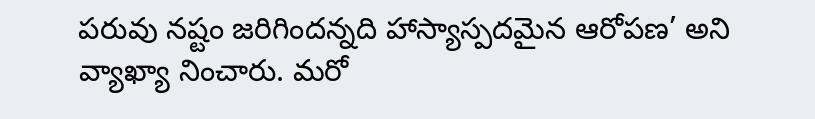పరువు నష్టం జరిగిందన్నది హాస్యాస్పదమైన ఆరోపణ’ అని వ్యాఖ్యా నించారు. మరో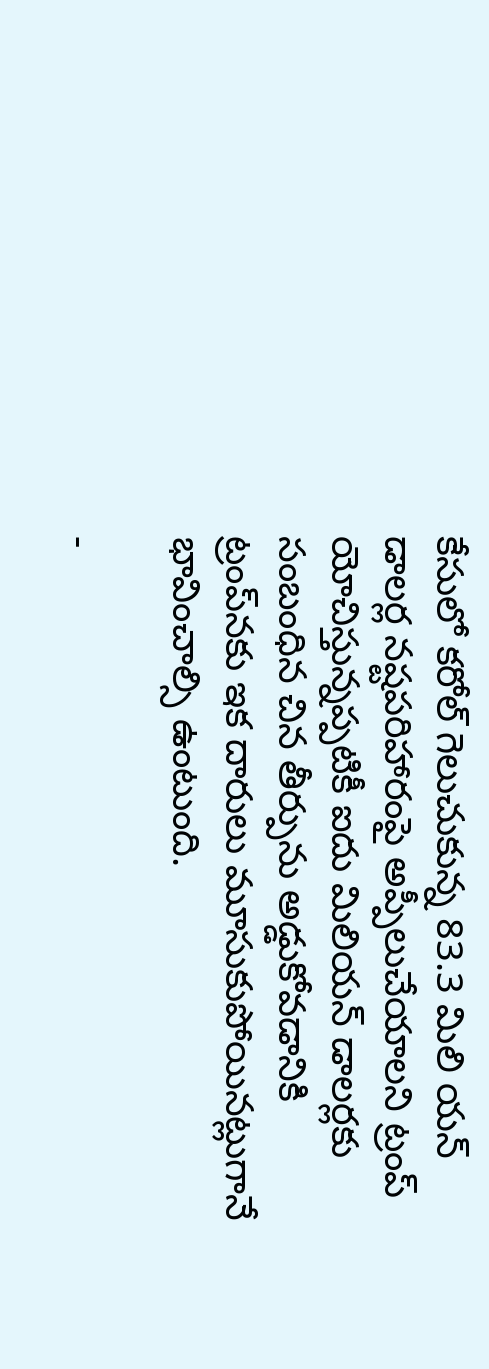కేసులో కరోల్ గెలుచుకున్న 83.3 మిలి యన్ డాలర్ల నష్టపరిహారంపై అప్పీలుచేయాలని ట్రంప్ యోచిస్తున్నప్పటికీ ఐదు మిలియన్ డాలర్లకు సంబంధిన చిన తీర్పును అడ్డుకోవడానికి ట్రంప్‌నకు ఇక దారులు మూసుకుపోయినట్లుగానే భావించాల్సి ఉంటుంది.

-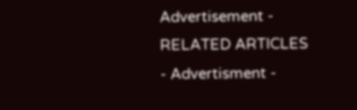Advertisement -
RELATED ARTICLES
- Advertisment -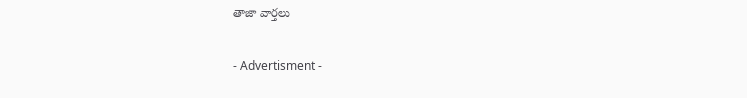తాజా వార్తలు

- Advertisment -